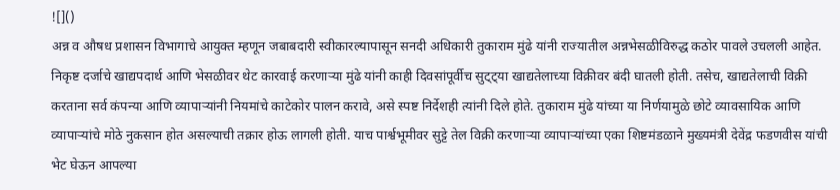![]()
अन्न व औषध प्रशासन विभागाचे आयुक्त म्हणून जबाबदारी स्वीकारल्यापासून सनदी अधिकारी तुकाराम मुंढे यांनी राज्यातील अन्नभेसळीविरुद्ध कठोर पावले उचलली आहेत. निकृष्ट दर्जाचे खाद्यपदार्थ आणि भेसळीवर थेट कारवाई करणाऱ्या मुंढे यांनी काही दिवसांपूर्वीच सुट्ट्या खाद्यतेलाच्या विक्रीवर बंदी घातली होती. तसेच, खाद्यतेलाची विक्री करताना सर्व कंपन्या आणि व्यापाऱ्यांनी नियमांचे काटेकोर पालन करावे, असे स्पष्ट निर्देशही त्यांनी दिले होते. तुकाराम मुंढे यांच्या या निर्णयामुळे छोटे व्यावसायिक आणि व्यापाऱ्यांचे मोठे नुकसान होत असल्याची तक्रार होऊ लागली होती. याच पार्श्वभूमीवर सुट्टे तेल विक्री करणाऱ्या व्यापाऱ्यांच्या एका शिष्टमंडळाने मुख्यमंत्री देवेंद्र फडणवीस यांची भेट घेऊन आपल्या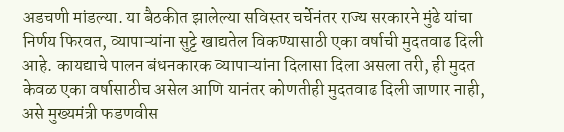अडचणी मांडल्या. या बैठकीत झालेल्या सविस्तर चर्चेनंतर राज्य सरकारने मुंढे यांचा निर्णय फिरवत, व्यापाऱ्यांना सुट्टे खाद्यतेल विकण्यासाठी एका वर्षाची मुदतवाढ दिली आहे. कायद्याचे पालन बंधनकारक व्यापाऱ्यांना दिलासा दिला असला तरी, ही मुदत केवळ एका वर्षासाठीच असेल आणि यानंतर कोणतीही मुदतवाढ दिली जाणार नाही, असे मुख्यमंत्री फडणवीस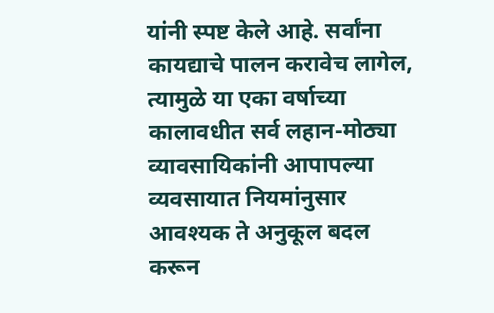यांनी स्पष्ट केले आहे. सर्वांना कायद्याचे पालन करावेच लागेल, त्यामुळे या एका वर्षाच्या कालावधीत सर्व लहान-मोठ्या व्यावसायिकांनी आपापल्या व्यवसायात नियमांनुसार आवश्यक ते अनुकूल बदल करून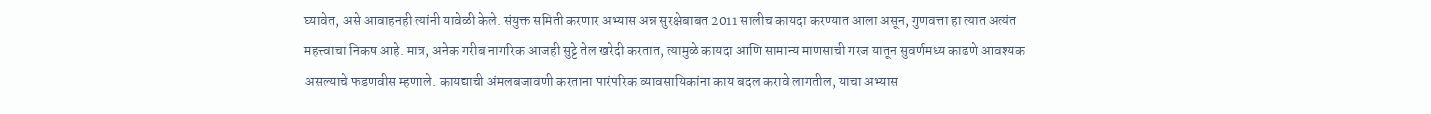घ्यावेत, असे आवाहनही त्यांनी यावेळी केले. संयुक्त समिती करणार अभ्यास अन्न सुरक्षेबाबत 2011 सालीच कायदा करण्यात आला असून, गुणवत्ता हा त्यात अत्यंत महत्त्वाचा निकष आहे. मात्र, अनेक गरीब नागरिक आजही सुट्टे तेल खरेदी करतात, त्यामुळे कायदा आणि सामान्य माणसाची गरज यातून सुवर्णमध्य काढणे आवश्यक असल्याचे फडणवीस म्हणाले. कायद्याची अंमलबजावणी करताना पारंपरिक व्यावसायिकांना काय बदल करावे लागतील, याचा अभ्यास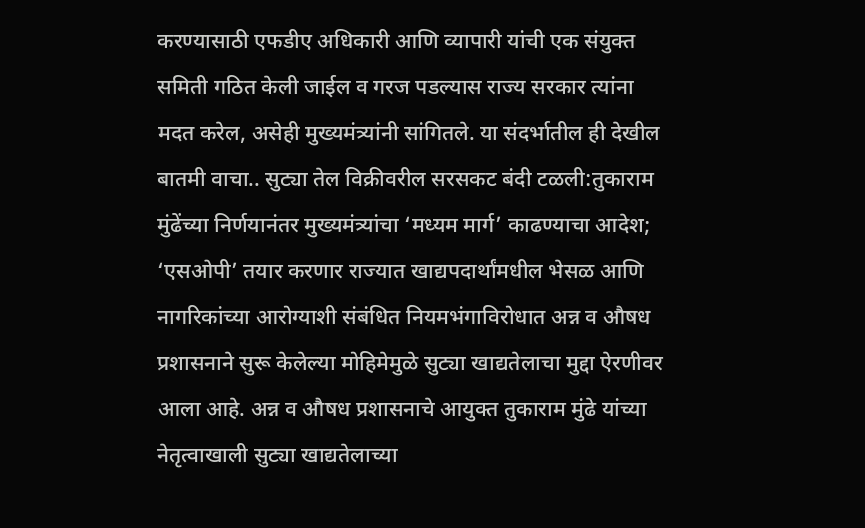करण्यासाठी एफडीए अधिकारी आणि व्यापारी यांची एक संयुक्त समिती गठित केली जाईल व गरज पडल्यास राज्य सरकार त्यांना मदत करेल, असेही मुख्यमंत्र्यांनी सांगितले. या संदर्भातील ही देखील बातमी वाचा.. सुट्या तेल विक्रीवरील सरसकट बंदी टळली:तुकाराम मुंढेंच्या निर्णयानंतर मुख्यमंत्र्यांचा ‘मध्यम मार्ग’ काढण्याचा आदेश; ‘एसओपी’ तयार करणार राज्यात खाद्यपदार्थांमधील भेसळ आणि नागरिकांच्या आरोग्याशी संबंधित नियमभंगाविरोधात अन्न व औषध प्रशासनाने सुरू केलेल्या मोहिमेमुळे सुट्या खाद्यतेलाचा मुद्दा ऐरणीवर आला आहे. अन्न व औषध प्रशासनाचे आयुक्त तुकाराम मुंढे यांच्या नेतृत्वाखाली सुट्या खाद्यतेलाच्या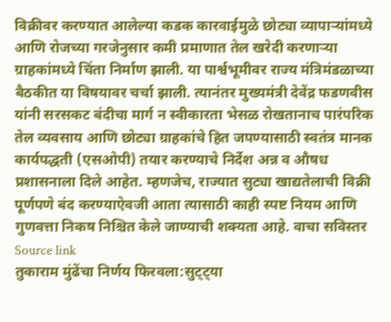विक्रीवर करण्यात आलेल्या कडक कारवाईमुळे छोट्या व्यापाऱ्यांमध्ये आणि रोजच्या गरजेनुसार कमी प्रमाणात तेल खरेदी करणाऱ्या ग्राहकांमध्ये चिंता निर्माण झाली. या पार्श्वभूमीवर राज्य मंत्रिमंडळाच्या बैठकीत या विषयावर चर्चा झाली. त्यानंतर मुख्यमंत्री देवेंद्र फडणवीस यांनी सरसकट बंदीचा मार्ग न स्वीकारता भेसळ रोखतानाच पारंपरिक तेल व्यवसाय आणि छोट्या ग्राहकांचे हित जपण्यासाठी स्वतंत्र मानक कार्यपद्धती (एसओपी) तयार करण्याचे निर्देश अन्न व औषध प्रशासनाला दिले आहेत. म्हणजेच, राज्यात सुट्या खाद्यतेलाची विक्री पूर्णपणे बंद करण्याऐवजी आता त्यासाठी काही स्पष्ट नियम आणि गुणवत्ता निकष निश्चित केले जाण्याची शक्यता आहे. वाचा सविस्तर
Source link
तुकाराम मुंढेंचा निर्णय फिरवला:सुट्ट्या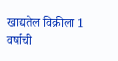खाद्यतेल विक्रीला 1 वर्षाची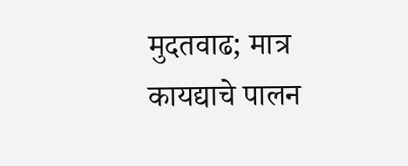मुदतवाढ; मात्र कायद्याचे पालन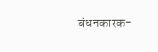बंधनकारक-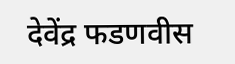देवेंद्र फडणवीस